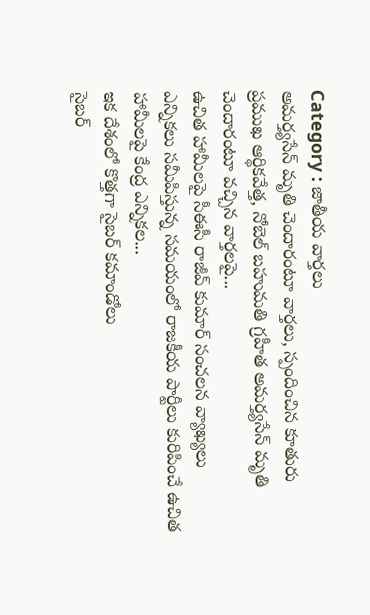Category : జాతీయ వార్తలు
అమర్త్యసేన్ మృతి చెందారంటూ వార్తలు, స్పందించిన కూతురు
ప్రముఖ ఆర్థికవేత్త, నోబెల్ బహుమతి గ్రహీత అమర్త్యసేన్ మృతి చెందారంటూ వచ్చిన వార్తలపై...
ఉచిత హామీలపై సీఈసీ రాజీవ్ కుమార్ సంచలన వ్యాఖ్యలు
ఎన్నికలు సమీపిస్తున్న సమయంలో రాజకీయ పార్టీలు కురిపించే ఉచిత హామీలపై కేంద్ర ఎన్నికల...
ఇక దేశంలో కొత్తగా సైబర్ కమాండోలు
సైబర్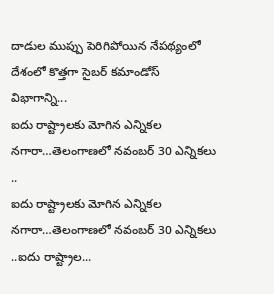దాడుల ముప్పు పెరిగిపోయిన నేపథ్యంలో దేశంలో కొత్తగా సైబర్ కమాండోస్ విభాగాన్ని...
ఐదు రాష్ట్రాలకు మోగిన ఎన్నికల నగారా…తెలంగాణలో నవంబర్ 30 ఎన్నికలు ..
ఐదు రాష్ట్రాలకు మోగిన ఎన్నికల నగారా…తెలంగాణలో నవంబర్ 30 ఎన్నికలు ..ఐదు రాష్ట్రాల...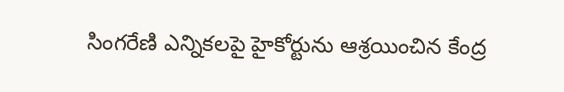సింగరేణి ఎన్నికలపై హైకోర్టును ఆశ్రయించిన కేంద్ర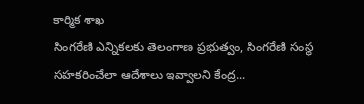కార్మిక శాఖ
సింగరేణి ఎన్నికలకు తెలంగాణ ప్రభుత్వం, సింగరేణి సంస్థ సహకరించేలా ఆదేశాలు ఇవ్వాలని కేంద్ర...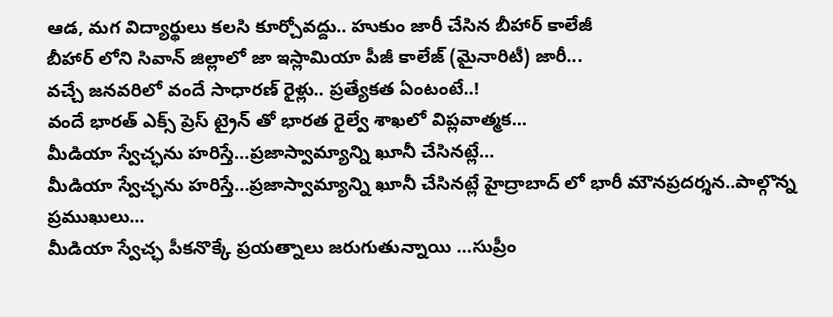ఆడ, మగ విద్యార్థులు కలసి కూర్చోవద్దు.. హుకుం జారీ చేసిన బీహార్ కాలేజీ
బీహార్ లోని సివాన్ జిల్లాలో జా ఇస్లామియా పీజీ కాలేజ్ (మైనారిటీ) జారీ...
వచ్చే జనవరిలో వందే సాధారణ్ రైళ్లు.. ప్రత్యేకత ఏంటంటే..!
వందే భారత్ ఎక్స్ ప్రెస్ ట్రైన్ తో భారత రైల్వే శాఖలో విప్లవాత్మక...
మీడియా స్వేచ్ఛను హరిస్తే…ప్రజాస్వామ్యాన్ని ఖూనీ చేసినట్లే…
మీడియా స్వేచ్ఛను హరిస్తే…ప్రజాస్వామ్యాన్ని ఖూనీ చేసినట్లే హైద్రాబాద్ లో భారీ మౌనప్రదర్శన..పాల్గొన్న ప్రముఖులు...
మీడియా స్వేచ్ఛ పీకనొక్కే ప్రయత్నాలు జరుగుతున్నాయి …సుప్రీం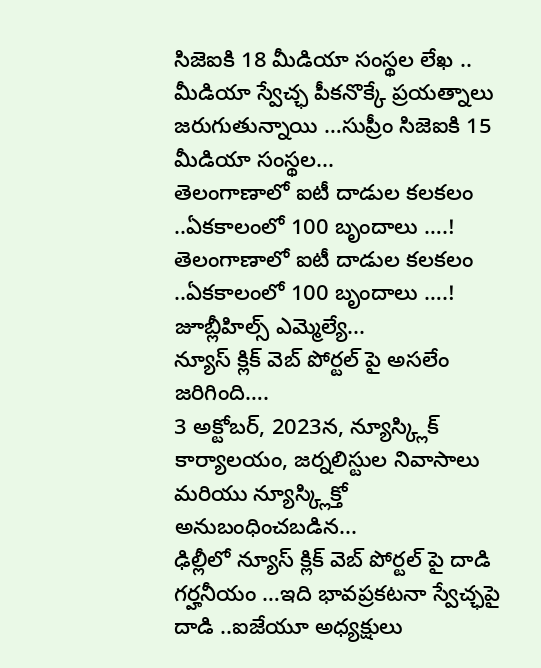సిజెఐకి 18 మీడియా సంస్థల లేఖ ..
మీడియా స్వేచ్ఛ పీకనొక్కే ప్రయత్నాలు జరుగుతున్నాయి …సుప్రీం సిజెఐకి 15 మీడియా సంస్థల...
తెలంగాణాలో ఐటీ దాడుల కలకలం ..ఏకకాలంలో 100 బృందాలు ….!
తెలంగాణాలో ఐటీ దాడుల కలకలం ..ఏకకాలంలో 100 బృందాలు ….! జూబ్లీహిల్స్ ఎమ్మెల్యే...
న్యూస్ క్లిక్ వెబ్ పోర్టల్ పై అసలేం జరిగింది….
3 అక్టోబర్, 2023న, న్యూస్క్లిక్ కార్యాలయం, జర్నలిస్టుల నివాసాలు మరియు న్యూస్క్లిక్తో అనుబంధించబడిన...
ఢిల్లీలో న్యూస్ క్లిక్ వెబ్ పోర్టల్ పై దాడి గర్హనీయం …ఇది భావప్రకటనా స్వేచ్ఛపై దాడి ..ఐజేయూ అధ్యక్షులు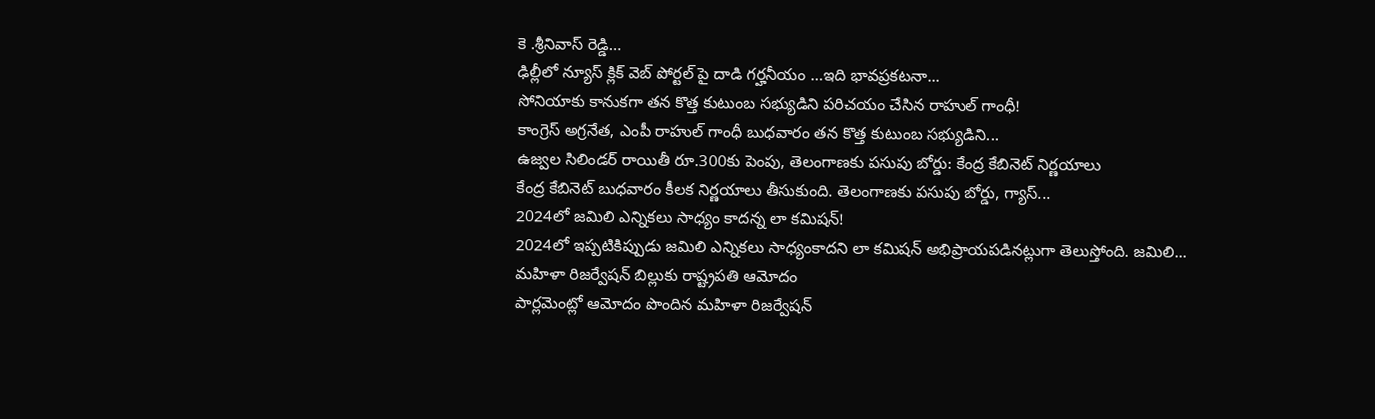కె .శ్రీనివాస్ రెడ్డి…
ఢిల్లీలో న్యూస్ క్లిక్ వెబ్ పోర్టల్ పై దాడి గర్హనీయం …ఇది భావప్రకటనా...
సోనియాకు కానుకగా తన కొత్త కుటుంబ సభ్యుడిని పరిచయం చేసిన రాహుల్ గాంధీ!
కాంగ్రెస్ అగ్రనేత, ఎంపీ రాహుల్ గాంధీ బుధవారం తన కొత్త కుటుంబ సభ్యుడిని...
ఉజ్వల సిలిండర్ రాయితీ రూ.300కు పెంపు, తెలంగాణకు పసుపు బోర్డు: కేంద్ర కేబినెట్ నిర్ణయాలు
కేంద్ర కేబినెట్ బుధవారం కీలక నిర్ణయాలు తీసుకుంది. తెలంగాణకు పసుపు బోర్డు, గ్యాస్...
2024లో జమిలి ఎన్నికలు సాధ్యం కాదన్న లా కమిషన్!
2024లో ఇప్పటికిప్పుడు జమిలి ఎన్నికలు సాధ్యంకాదని లా కమిషన్ అభిప్రాయపడినట్లుగా తెలుస్తోంది. జమిలి...
మహిళా రిజర్వేషన్ బిల్లుకు రాష్ట్రపతి ఆమోదం
పార్లమెంట్లో ఆమోదం పొందిన మహిళా రిజర్వేషన్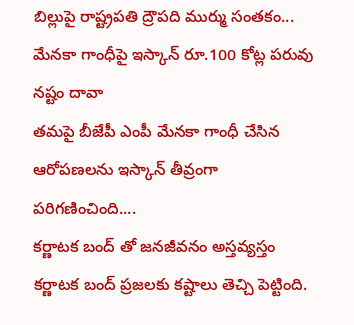బిల్లుపై రాష్ట్రపతి ద్రౌపది ముర్ము సంతకం...
మేనకా గాంధీపై ఇస్కాన్ రూ.100 కోట్ల పరువు నష్టం దావా
తమపై బీజేపీ ఎంపీ మేనకా గాంధీ చేసిన ఆరోపణలను ఇస్కాన్ తీవ్రంగా పరిగణించింది....
కర్ణాటక బంద్ తో జనజీవనం అస్తవ్యస్తం
కర్ణాటక బంద్ ప్రజలకు కష్టాలు తెచ్చి పెట్టింది.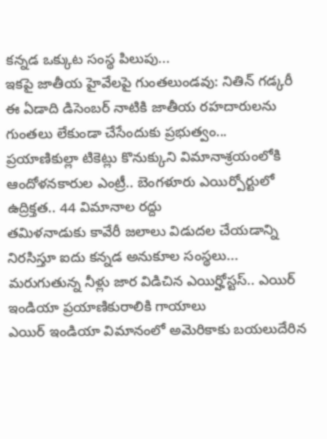కన్నడ ఒక్కుట సంస్థ పిలుపు...
ఇకపై జాతీయ హైవేలపై గుంతలుండవు: నితిన్ గడ్కరీ
ఈ ఏడాది డిసెంబర్ నాటికి జాతీయ రహదారులను గుంతలు లేకుండా చేసేందుకు ప్రభుత్వం...
ప్రయాణికుల్లా టికెట్లు కొనుక్కుని విమానాశ్రయంలోకి ఆందోళనకారుల ఎంట్రీ.. బెంగళూరు ఎయిర్పోర్టులో ఉద్రిక్తత.. 44 విమానాల రద్దు
తమిళనాడుకు కావేరీ జలాలు విడుదల చేయడాన్ని నిరసిస్తూ ఐదు కన్నడ అనుకూల సంస్థలు...
మరుగుతున్న నీళ్లు జార విడిచిన ఎయిర్హోస్టస్.. ఎయిర్ ఇండియా ప్రయాణికురాలికి గాయాలు
ఎయిర్ ఇండియా విమానంలో అమెరికాకు బయలుదేరిన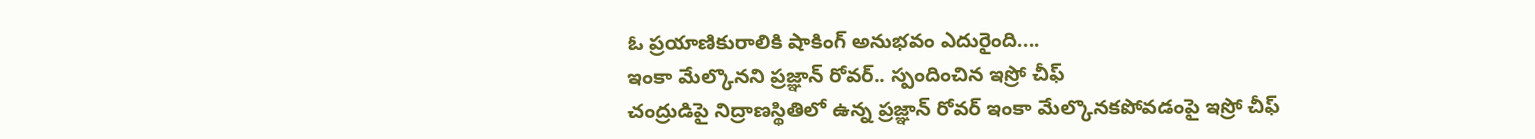ఓ ప్రయాణికురాలికి షాకింగ్ అనుభవం ఎదురైంది....
ఇంకా మేల్కొనని ప్రజ్ఞాన్ రోవర్.. స్పందించిన ఇస్రో చీఫ్
చంద్రుడిపై నిద్రాణస్థితిలో ఉన్న ప్రజ్ఞాన్ రోవర్ ఇంకా మేల్కొనకపోవడంపై ఇస్రో చీఫ్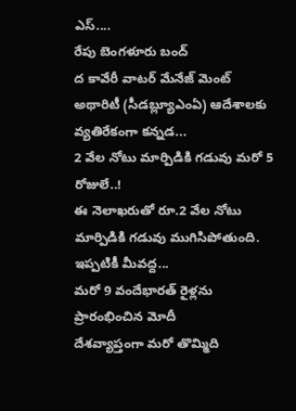ఎస్....
రేపు బెంగళూరు బంద్
ద కావేరీ వాటర్ మేనేజ్ మెంట్ అథారిటీ (సీడబ్ల్యూఎంఏ) ఆదేశాలకు వ్యతిరేకంగా కన్నడ...
2 వేల నోటు మార్పిడికి గడువు మరో 5 రోజులే..!
ఈ నెలాఖరుతో రూ.2 వేల నోటు మార్పిడికి గడువు ముగిసిపోతుంది. ఇప్పటికీ మీవద్ద...
మరో 9 వందేభారత్ రైళ్లను ప్రారంభించిన మోదీ
దేశవ్యాప్తంగా మరో తొమ్మిది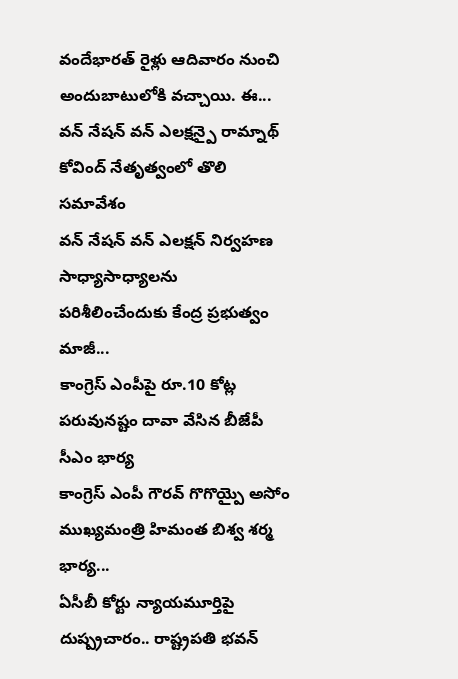వందేభారత్ రైళ్లు ఆదివారం నుంచి అందుబాటులోకి వచ్చాయి. ఈ...
వన్ నేషన్ వన్ ఎలక్షన్పై రామ్నాథ్ కోవింద్ నేతృత్వంలో తొలి సమావేశం
వన్ నేషన్ వన్ ఎలక్షన్ నిర్వహణ సాధ్యాసాధ్యాలను పరిశీలించేందుకు కేంద్ర ప్రభుత్వం మాజీ...
కాంగ్రెస్ ఎంపీపై రూ.10 కోట్ల పరువునష్టం దావా వేసిన బీజేపీ సీఎం భార్య
కాంగ్రెస్ ఎంపీ గౌరవ్ గొగొయ్పై అసోం ముఖ్యమంత్రి హిమంత బిశ్వ శర్మ భార్య...
ఏసీబీ కోర్టు న్యాయమూర్తిపై దుష్ప్రచారం.. రాష్ట్రపతి భవన్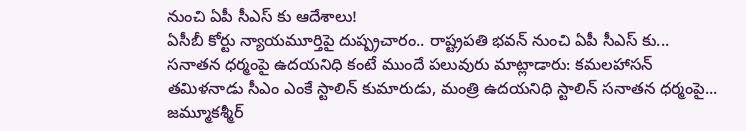నుంచి ఏపీ సీఎస్ కు ఆదేశాలు!
ఏసీబీ కోర్టు న్యాయమూర్తిపై దుష్ప్రచారం.. రాష్ట్రపతి భవన్ నుంచి ఏపీ సీఎస్ కు...
సనాతన ధర్మంపై ఉదయనిధి కంటే ముందే పలువురు మాట్లాడారు: కమలహాసన్
తమిళనాడు సీఎం ఎంకే స్టాలిన్ కుమారుడు, మంత్రి ఉదయనిధి స్టాలిన్ సనాతన ధర్మంపై...
జమ్మూకశ్మీర్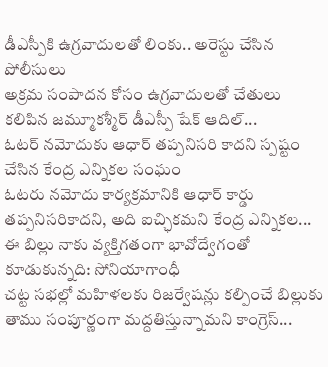డీఎస్పీకి ఉగ్రవాదులతో లింకు.. అరెస్టు చేసిన పోలీసులు
అక్రమ సంపాదన కోసం ఉగ్రవాదులతో చేతులు కలిపిన జమ్మూకశ్మీర్ డీఎస్పీ షేక్ ఆదిల్...
ఓటర్ నమోదుకు ఆధార్ తప్పనిసరి కాదని స్పష్టం చేసిన కేంద్ర ఎన్నికల సంఘం
ఓటరు నమోదు కార్యక్రమానికి ఆధార్ కార్డు తప్పనిసరికాదని, అది ఐచ్ఛికమని కేంద్ర ఎన్నికల...
ఈ బిల్లు నాకు వ్యక్తిగతంగా భావోద్వేగంతో కూడుకున్నది: సోనియాగాంధీ
చట్ట సభల్లో మహిళలకు రిజర్వేషన్లు కల్పించే బిల్లుకు తాము సంపూర్ణంగా మద్దతిస్తున్నామని కాంగ్రెస్...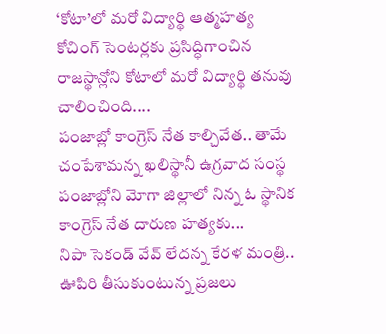‘కోటా’లో మరో విద్యార్థి ఆత్మహత్య
కోచింగ్ సెంటర్లకు ప్రసిద్ధిగాంచిన రాజస్థాన్లోని కోటాలో మరో విద్యార్థి తనువు చాలించింది....
పంజాబ్లో కాంగ్రెస్ నేత కాల్చివేత.. తామే చంపేశామన్న ఖలిస్థానీ ఉగ్రవాద సంస్థ
పంజాబ్లోని మోగా జిల్లాలో నిన్న ఓ స్థానిక కాంగ్రెస్ నేత దారుణ హత్యకు...
నిపా సెకండ్ వేవ్ లేదన్న కేరళ మంత్రి.. ఊపిరి తీసుకుంటున్న ప్రజలు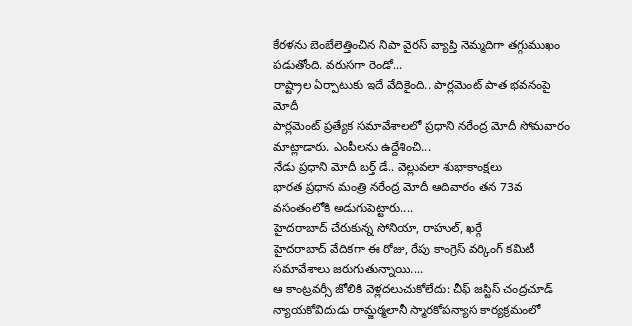కేరళను బెంబేలెత్తించిన నిపా వైరస్ వ్యాప్తి నెమ్మదిగా తగ్గుముఖం పడుతోంది. వరుసగా రెండో...
రాష్ట్రాల ఏర్పాటుకు ఇదే వేదికైంది.. పార్లమెంట్ పాత భవనంపై మోదీ
పార్లమెంట్ ప్రత్యేక సమావేశాలలో ప్రధాని నరేంద్ర మోదీ సోమవారం మాట్లాడారు. ఎంపీలను ఉద్దేశించి...
నేడు ప్రధాని మోదీ బర్త్ డే.. వెల్లువలా శుభాకాంక్షలు
భారత ప్రధాన మంత్రి నరేంద్ర మోదీ ఆదివారం తన 73వ వసంతంలోకి అడుగుపెట్టారు....
హైదరాబాద్ చేరుకున్న సోనియా, రాహుల్, ఖర్గే
హైదరాబాద్ వేదికగా ఈ రోజు, రేపు కాంగ్రెస్ వర్కింగ్ కమిటీ సమావేశాలు జరుగుతున్నాయి....
ఆ కాంట్రవర్సీ జోలికి వెళ్లదలుచుకోలేదు: చీఫ్ జస్టిస్ చంద్రచూడ్
న్యాయకోవిదుడు రామ్జఠ్మలానీ స్మారకోపన్యాస కార్యక్రమంలో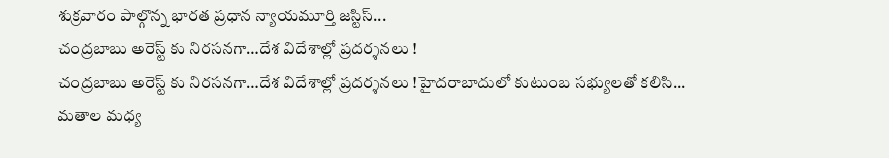శుక్రవారం పాల్గొన్న భారత ప్రధాన న్యాయమూర్తి జస్టిస్...
చంద్రబాబు అరెస్ట్ కు నిరసనగా…దేశ విదేశాల్లో ప్రదర్శనలు !
చంద్రబాబు అరెస్ట్ కు నిరసనగా…దేశ విదేశాల్లో ప్రదర్శనలు !హైదరాబాదులో కుటుంబ సభ్యులతో కలిసి...
మతాల మధ్య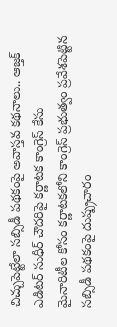చిచ్చుపెట్టేలా సబ్సిడీ పథకంపై అవాస్తవ కథనాలు.. ఆజ్తక్ ఎడిటర్ సుధీర్ చౌదరిపై కర్ణాటక కాంగ్రెస్ కేసు
మైనారిటీల కోసం కర్ణాటకలోని కాంగ్రెస్ ప్రభుత్వం ప్రవేశపెట్టిన సబ్సిడీ పథకంపై దుష్ప్రచారం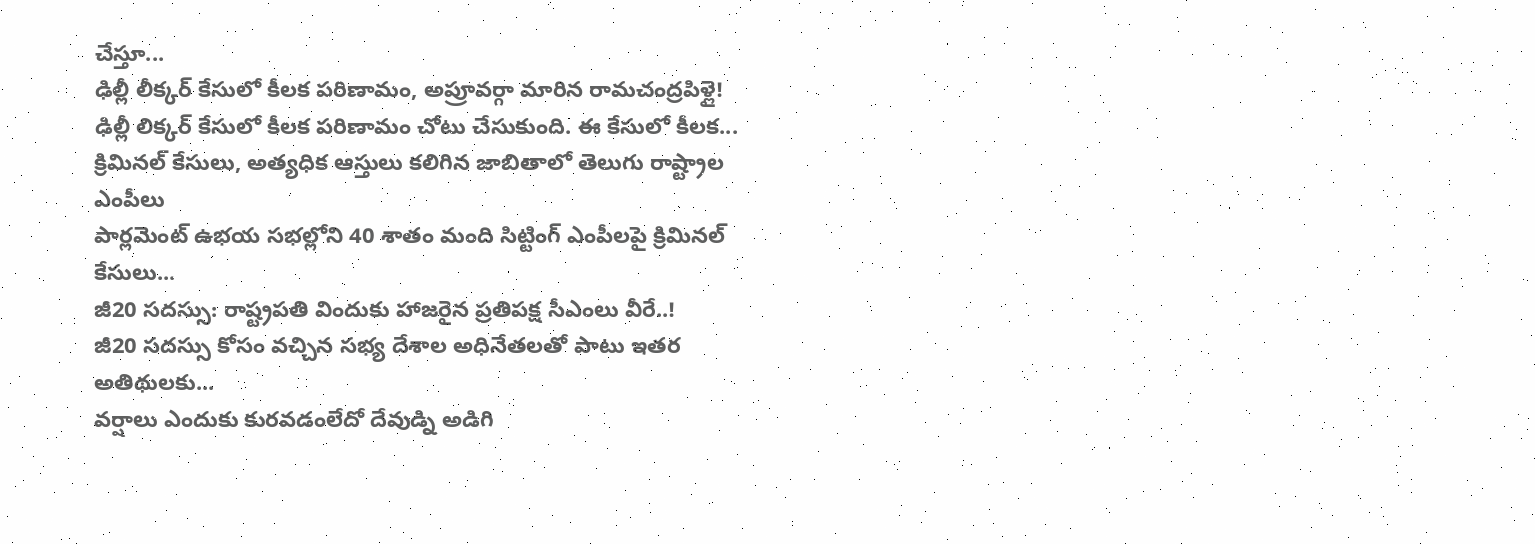చేస్తూ...
ఢిల్లీ లీక్కర్ కేసులో కీలక పరిణామం, అప్రూవర్గా మారిన రామచంద్రపిళ్లై!
ఢిల్లీ లిక్కర్ కేసులో కీలక పరిణామం చోటు చేసుకుంది. ఈ కేసులో కీలక...
క్రిమినల్ కేసులు, అత్యధిక ఆస్తులు కలిగిన జాబితాలో తెలుగు రాష్ట్రాల ఎంపీలు
పార్లమెంట్ ఉభయ సభల్లోని 40 శాతం మంది సిట్టింగ్ ఎంపీలపై క్రిమినల్ కేసులు...
జీ20 సదస్సు: రాష్ట్రపతి విందుకు హాజరైన ప్రతిపక్ష సీఎంలు వీరే..!
జీ20 సదస్సు కోసం వచ్చిన సభ్య దేశాల అధినేతలతో పాటు ఇతర అతిథులకు...
వర్షాలు ఎందుకు కురవడంలేదో దేవుడ్ని అడిగి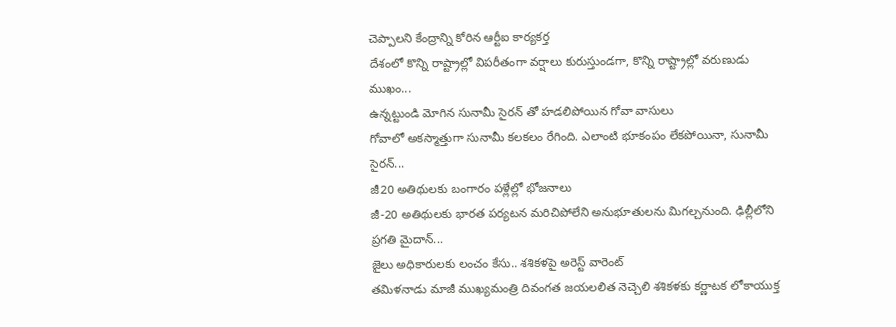చెప్పాలని కేంద్రాన్ని కోరిన ఆర్టీఐ కార్యకర్త
దేశంలో కొన్ని రాష్ట్రాల్లో విపరీతంగా వర్షాలు కురుస్తుండగా, కొన్ని రాష్ట్రాల్లో వరుణుడు ముఖం...
ఉన్నట్టుండి మోగిన సునామీ సైరన్ తో హడలిపోయిన గోవా వాసులు
గోవాలో అకస్మాత్తుగా సునామీ కలకలం రేగింది. ఎలాంటి భూకంపం లేకపోయినా, సునామీ సైరన్...
జీ20 అతిథులకు బంగారం పళ్లేల్లో భోజనాలు
జీ-20 అతిథులకు భారత పర్యటన మరిచిపోలేని అనుభూతులను మిగల్చనుంది. ఢిల్లీలోని ప్రగతి మైదాన్...
జైలు అధికారులకు లంచం కేసు.. శశికళపై అరెస్ట్ వారెంట్
తమిళనాడు మాజీ ముఖ్యమంత్రి దివంగత జయలలిత నెచ్చెలి శశికళకు కర్ణాటక లోకాయుక్త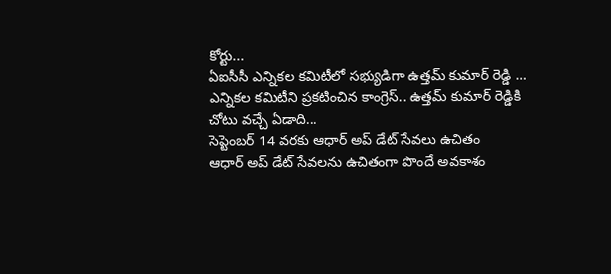కోర్టు...
ఏఐసీసీ ఎన్నికల కమిటీలో సభ్యుడిగా ఉత్తమ్ కుమార్ రెడ్డి …
ఎన్నికల కమిటీని ప్రకటించిన కాంగ్రెస్.. ఉత్తమ్ కుమార్ రెడ్డికి చోటు వచ్చే ఏడాది...
సెప్టెంబర్ 14 వరకు ఆధార్ అప్ డేట్ సేవలు ఉచితం
ఆధార్ అప్ డేట్ సేవలను ఉచితంగా పొందే అవకాశం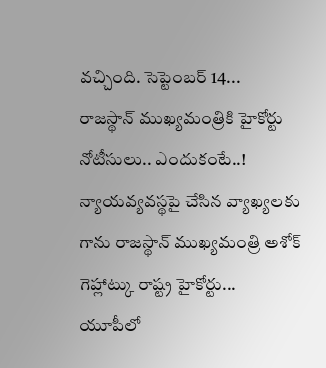వచ్చింది. సెప్టెంబర్ 14...
రాజస్థాన్ ముఖ్యమంత్రికి హైకోర్టు నోటీసులు.. ఎందుకంటే..!
న్యాయవ్యవస్థపై చేసిన వ్యాఖ్యలకు గాను రాజస్థాన్ ముఖ్యమంత్రి అశోక్ గెహ్లాట్కు రాష్ట్ర హైకోర్టు...
యూపీలో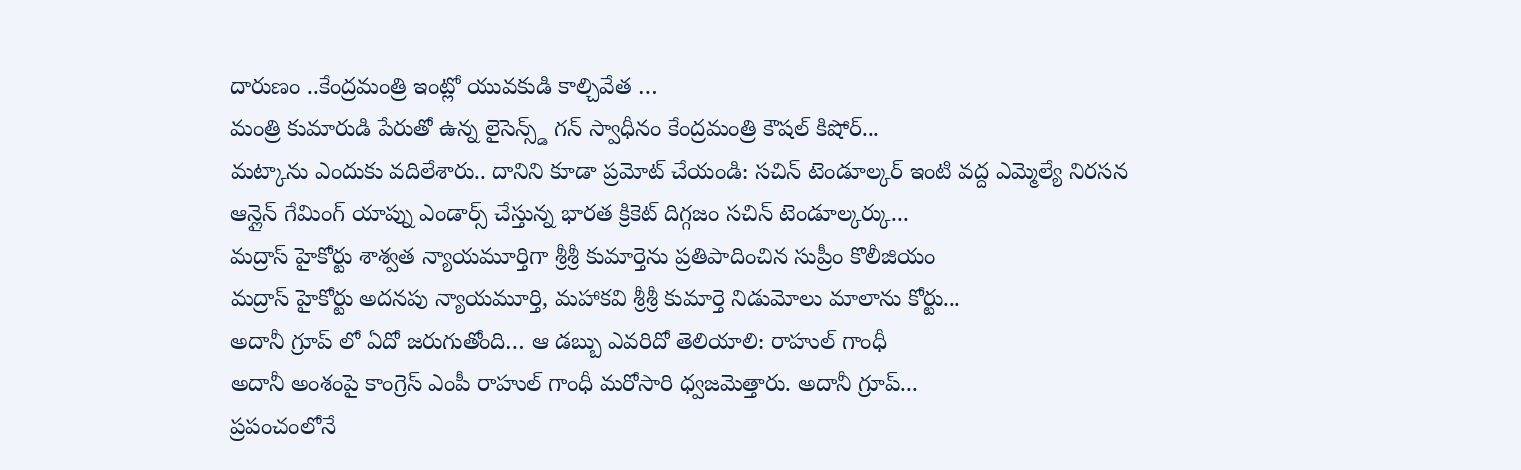దారుణం ..కేంద్రమంత్రి ఇంట్లో యువకుడి కాల్చివేత …
మంత్రి కుమారుడి పేరుతో ఉన్న లైసెన్స్డ్ గన్ స్వాధీనం కేంద్రమంత్రి కౌషల్ కిషోర్...
మట్కాను ఎందుకు వదిలేశారు.. దానిని కూడా ప్రమోట్ చేయండి: సచిన్ టెండూల్కర్ ఇంటి వద్ద ఎమ్మెల్యే నిరసన
ఆన్లైన్ గేమింగ్ యాప్ను ఎండార్స్ చేస్తున్న భారత క్రికెట్ దిగ్గజం సచిన్ టెండూల్కర్కు...
మద్రాస్ హైకోర్టు శాశ్వత న్యాయమూర్తిగా శ్రీశ్రీ కుమార్తెను ప్రతిపాదించిన సుప్రీం కొలీజియం
మద్రాస్ హైకోర్టు అదనపు న్యాయమూర్తి, మహాకవి శ్రీశ్రీ కుమార్తె నిడుమోలు మాలాను కోర్టు...
అదానీ గ్రూప్ లో ఏదో జరుగుతోంది… ఆ డబ్బు ఎవరిదో తెలియాలి: రాహుల్ గాంధీ
అదానీ అంశంపై కాంగ్రెస్ ఎంపీ రాహుల్ గాంధీ మరోసారి ధ్వజమెత్తారు. అదానీ గ్రూప్...
ప్రపంచంలోనే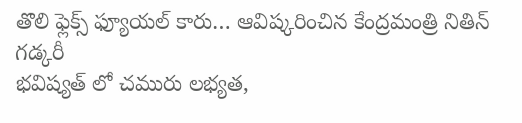తొలి ఫ్లెక్స్ ఫ్యూయల్ కారు… ఆవిష్కరించిన కేంద్రమంత్రి నితిన్ గడ్కరీ
భవిష్యత్ లో చమురు లభ్యత,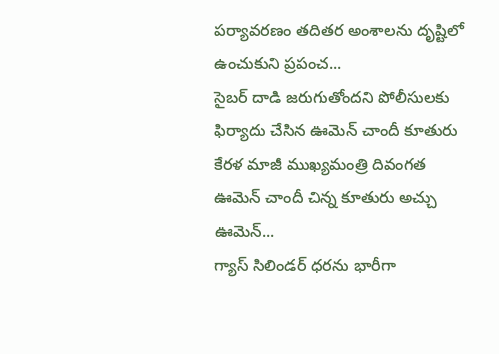పర్యావరణం తదితర అంశాలను దృష్టిలో ఉంచుకుని ప్రపంచ...
సైబర్ దాడి జరుగుతోందని పోలీసులకు ఫిర్యాదు చేసిన ఊమెన్ చాందీ కూతురు
కేరళ మాజీ ముఖ్యమంత్రి దివంగత ఊమెన్ చాందీ చిన్న కూతురు అచ్చు ఊమెన్...
గ్యాస్ సిలిండర్ ధరను భారీగా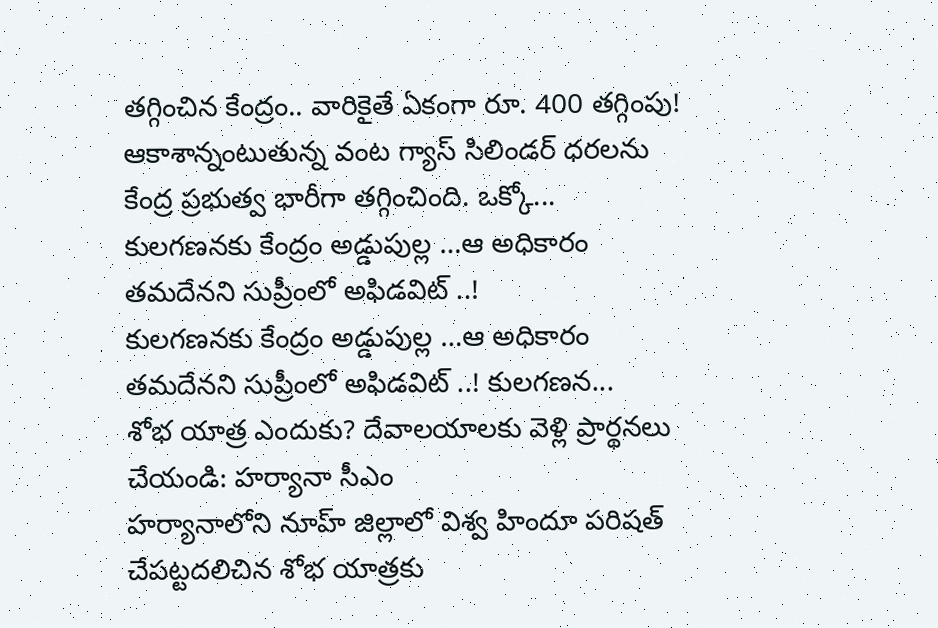తగ్గించిన కేంద్రం.. వారికైతే ఏకంగా రూ. 400 తగ్గింపు!
ఆకాశాన్నంటుతున్న వంట గ్యాస్ సిలిండర్ ధరలను కేంద్ర ప్రభుత్వ భారీగా తగ్గించింది. ఒక్కో...
కులగణనకు కేంద్రం అడ్డుపుల్ల …ఆ అధికారం తమదేనని సుప్రీంలో అఫిడవిట్ ..!
కులగణనకు కేంద్రం అడ్డుపుల్ల …ఆ అధికారం తమదేనని సుప్రీంలో అఫిడవిట్ ..! కులగణన...
శోభ యాత్ర ఎందుకు? దేవాలయాలకు వెళ్లి ప్రార్థనలు చేయండి: హర్యానా సీఎం
హర్యానాలోని నూహ్ జిల్లాలో విశ్వ హిందూ పరిషత్ చేపట్టదలిచిన శోభ యాత్రకు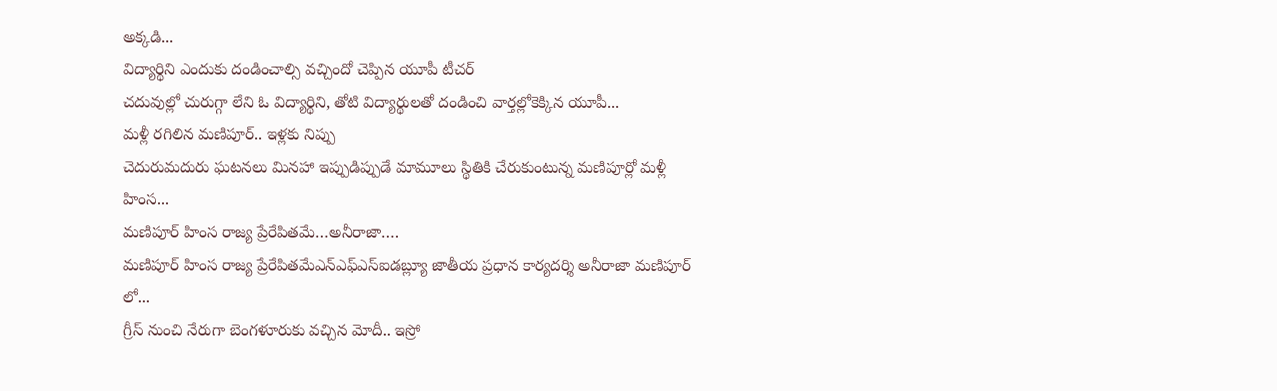అక్కడి...
విద్యార్థిని ఎందుకు దండించాల్సి వచ్చిందో చెప్పిన యూపీ టీచర్
చదువుల్లో చురుగ్గా లేని ఓ విద్యార్థిని, తోటి విద్యార్థులతో దండించి వార్తల్లోకెక్కిన యూపీ...
మళ్లీ రగిలిన మణిపూర్.. ఇళ్లకు నిప్పు
చెదురుమదురు ఘటనలు మినహా ఇప్పుడిప్పుడే మామూలు స్థితికి చేరుకుంటున్న మణిపూర్లో మళ్లీ హింస...
మణిపూర్ హింస రాజ్య ప్రేరేపితమే…అనీరాజా….
మణిపూర్ హింస రాజ్య ప్రేరేపితమేఎన్ఎఫ్ఎస్ఐడబ్ల్యూ జాతీయ ప్రధాన కార్యదర్శి అనీరాజా మణిపూర్ లో...
గ్రీస్ నుంచి నేరుగా బెంగళూరుకు వచ్చిన మోదీ.. ఇస్రో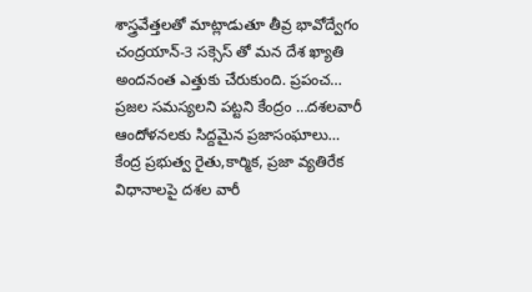శాస్త్రవేత్తలతో మాట్లాడుతూ తీవ్ర భావోద్వేగం
చంద్రయాన్-3 సక్సెస్ తో మన దేశ ఖ్యాతి అందనంత ఎత్తుకు చేరుకుంది. ప్రపంచ...
ప్రజల సమస్యలని పట్టని కేంద్రం …దశలవారీ ఆందోళనలకు సిద్దమైన ప్రజాసంఘాలు…
కేంద్ర ప్రభుత్వ రైతు,కార్మిక, ప్రజా వ్యతిరేక విధానాలపై దశల వారీ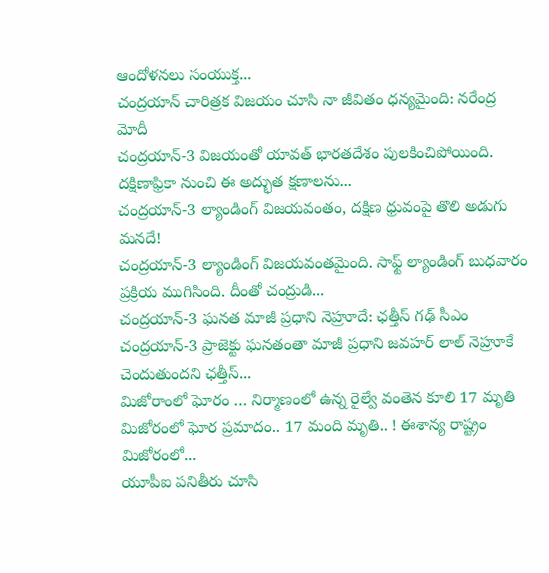ఆందోళనలు సంయుక్త...
చంద్రయాన్ చారిత్రక విజయం చూసి నా జీవితం ధన్యమైంది: నరేంద్ర మోదీ
చంద్రయాన్-3 విజయంతో యావత్ భారతదేశం పులకించిపోయింది. దక్షిణాఫ్రికా నుంచి ఈ అద్భుత క్షణాలను...
చంద్రయాన్-3 ల్యాండింగ్ విజయవంతం, దక్షిణ ధ్రువంపై తొలి అడుగు మనదే!
చంద్రయాన్-3 ల్యాండింగ్ విజయవంతమైంది. సాఫ్ట్ ల్యాండింగ్ బుధవారం ప్రక్రియ ముగిసింది. దీంతో చంద్రుడి...
చంద్రయాన్-3 ఘనత మాజీ ప్రధాని నెహ్రూదే: ఛత్తీస్ గఢ్ సీఎం
చంద్రయాన్-3 ప్రాజెక్టు ఘనతంతా మాజీ ప్రధాని జవహర్ లాల్ నెహ్రూకే చెందుతుందని ఛత్తీస్...
మిజోరాంలో ఘోరం … నిర్మాణంలో ఉన్న రైల్వే వంతెన కూలి 17 మృతి
మిజోరంలో ఘోర ప్రమాదం.. 17 మంది మృతి.. ! ఈశాన్య రాష్ట్రం మిజోరంలో...
యూపీఐ పనితీరు చూసి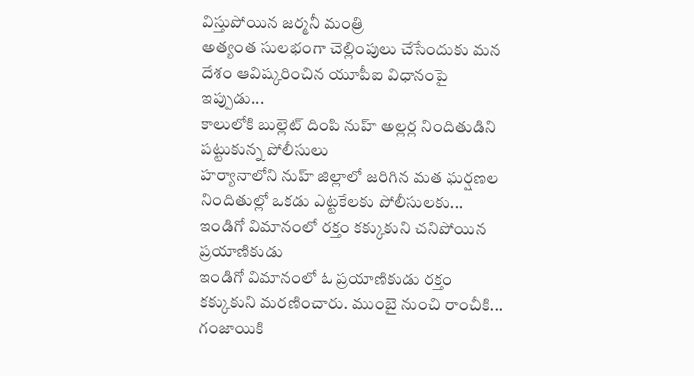విస్తుపోయిన జర్మనీ మంత్రి
అత్యంత సులభంగా చెల్లింపులు చేసేందుకు మన దేశం ఆవిష్కరించిన యూపీఐ విధానంపై ఇప్పుడు...
కాలులోకి బుల్లెట్ దింపి నుహ్ అల్లర్ల నిందితుడిని పట్టుకున్న పోలీసులు
హర్యానాలోని నుహ్ జిల్లాలో జరిగిన మత ఘర్షణల నిందితుల్లో ఒకడు ఎట్టకేలకు పోలీసులకు...
ఇండిగో విమానంలో రక్తం కక్కుకుని చనిపోయిన ప్రయాణికుడు
ఇండిగో విమానంలో ఓ ప్రయాణికుడు రక్తం కక్కుకుని మరణించారు. ముంబై నుంచి రాంచీకి...
గంజాయికి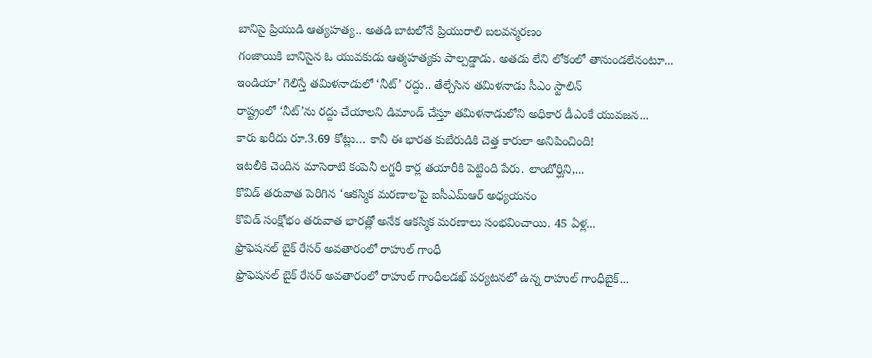బానిసై ప్రియుడి ఆత్యహత్య.. అతడి బాటలోనే ప్రియురాలి బలవన్మరణం
గంజాయికి బానిసైన ఓ యువకుడు ఆత్మహత్యకు పాల్పడ్డాడు. అతడు లేని లోకంలో తానుండలేనంటూ...
ఇండియా’ గెలిస్తే తమిళనాడులో ‘నీట్’ రద్దు.. తేల్చేసిన తమిళనాడు సీఎం స్టాలిన్
రాష్ట్రంలో ‘నీట్’ను రద్దు చేయాలని డిమాండ్ చేస్తూ తమిళనాడులోని అధికార డీఎంకే యువజన...
కారు ఖరీదు రూ.3.69 కోట్లు… కానీ ఈ భారత కుబేరుడికి చెత్త కారులా అనిపించింది!
ఇటలీకి చెందిన మాసెరాటి కంపెనీ లగ్జరీ కార్ల తయారీకి పెట్టింది పేరు. లాంబోర్ఘిని,...
కొవిడ్ తరువాత పెరిగిన ‘ఆకస్మిక మరణాల’పై ఐసీఎమ్ఆర్ అధ్యయనం
కొవిడ్ సంక్షోభం తరువాత భారత్లో అనేక ఆకస్మిక మరణాలు సంభవించాయి. 45 ఏళ్ల...
ఫ్రొఫెషనల్ బైక్ రేసర్ అవతారంలో రాహుల్ గాంధీ
ఫ్రొఫెషనల్ బైక్ రేసర్ అవతారంలో రాహుల్ గాంధీలడఖ్ పర్యటనలో ఉన్న రాహుల్ గాంధీబైక్...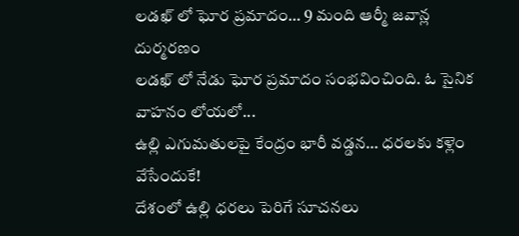లడఖ్ లో ఘోర ప్రమాదం… 9 మంది ఆర్మీ జవాన్ల దుర్మరణం
లడఖ్ లో నేడు ఘోర ప్రమాదం సంభవించింది. ఓ సైనిక వాహనం లోయలో...
ఉల్లి ఎగుమతులపై కేంద్రం భారీ వడ్డన… ధరలకు కళ్లెం వేసేందుకే!
దేశంలో ఉల్లి ధరలు పెరిగే సూచనలు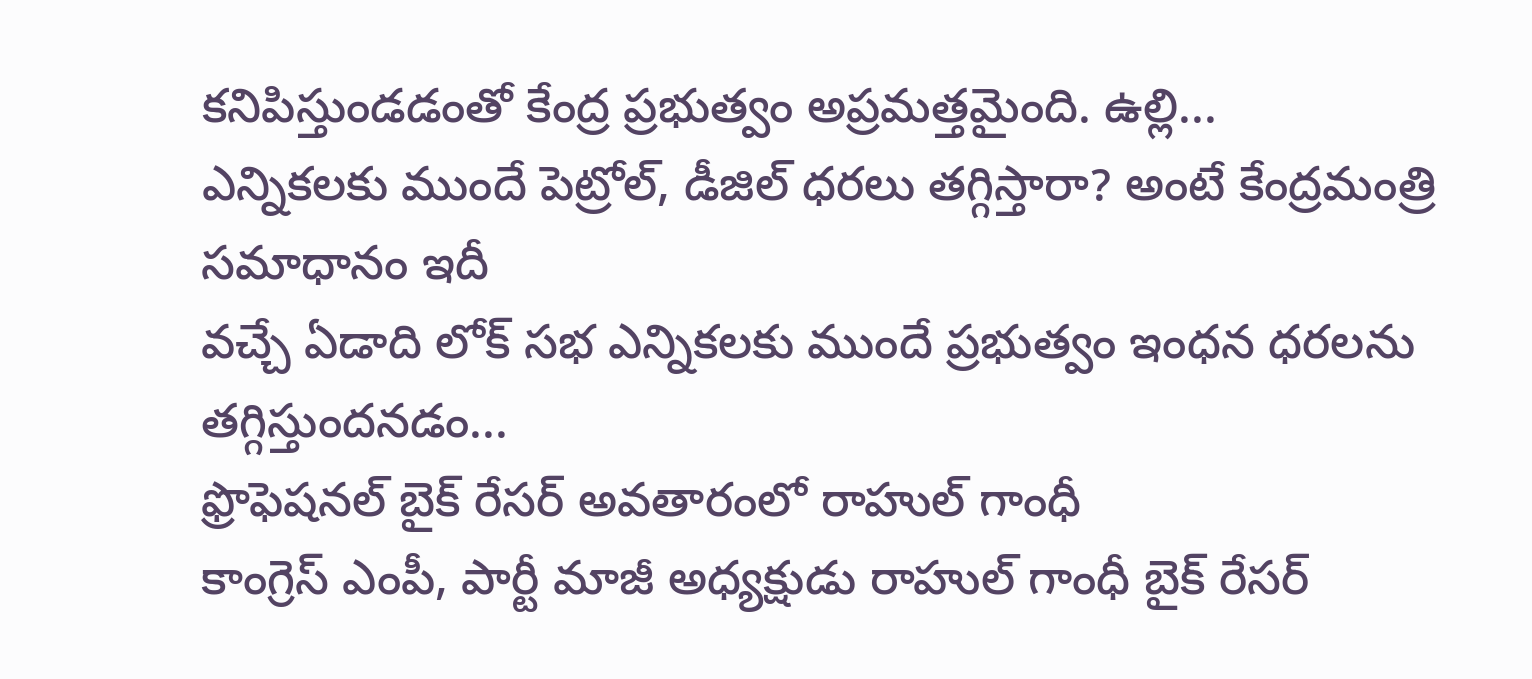కనిపిస్తుండడంతో కేంద్ర ప్రభుత్వం అప్రమత్తమైంది. ఉల్లి...
ఎన్నికలకు ముందే పెట్రోల్, డీజిల్ ధరలు తగ్గిస్తారా? అంటే కేంద్రమంత్రి సమాధానం ఇదీ
వచ్చే ఏడాది లోక్ సభ ఎన్నికలకు ముందే ప్రభుత్వం ఇంధన ధరలను తగ్గిస్తుందనడం...
ఫ్రొఫెషనల్ బైక్ రేసర్ అవతారంలో రాహుల్ గాంధీ
కాంగ్రెస్ ఎంపీ, పార్టీ మాజీ అధ్యక్షుడు రాహుల్ గాంధీ బైక్ రేసర్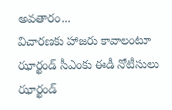అవతారం...
విచారణకు హాజరు కావాలంటూ ఝార్ఖండ్ సీఎంకు ఈడీ నోటీసులు
ఝార్ఖండ్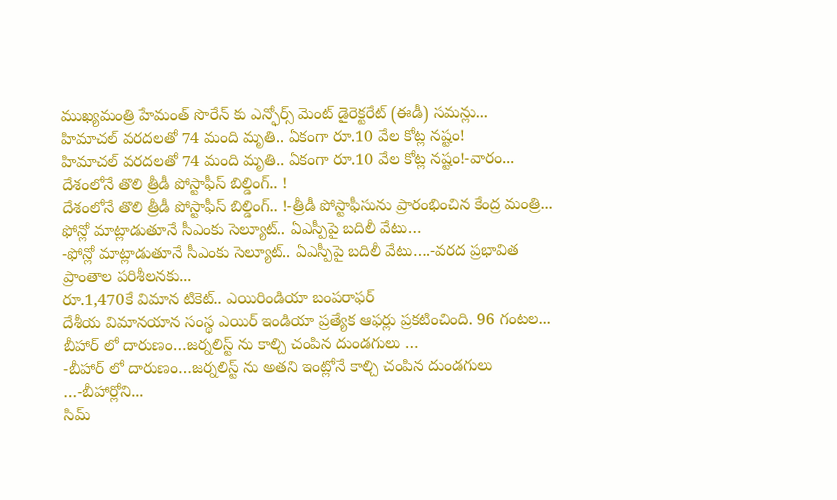ముఖ్యమంత్రి హేమంత్ సొరేన్ కు ఎన్ఫోర్స్ మెంట్ డైరెక్టరేట్ (ఈడీ) సమన్లు...
హిమాచల్ వరదలతో 74 మంది మృతి.. ఏకంగా రూ.10 వేల కోట్ల నష్టం!
హిమాచల్ వరదలతో 74 మంది మృతి.. ఏకంగా రూ.10 వేల కోట్ల నష్టం!-వారం...
దేశంలోనే తొలి త్రీడీ పోస్టాఫీస్ బిల్డింగ్.. !
దేశంలోనే తొలి త్రీడీ పోస్టాఫీస్ బిల్డింగ్.. !-త్రీడీ పోస్టాఫీసును ప్రారంభించిన కేంద్ర మంత్రి...
ఫోన్లో మాట్లాడుతూనే సీఎంకు సెల్యూట్.. ఏఎస్పీపై బదిలీ వేటు…
-ఫోన్లో మాట్లాడుతూనే సీఎంకు సెల్యూట్.. ఏఎస్పీపై బదిలీ వేటు….-వరద ప్రభావిత ప్రాంతాల పరిశీలనకు...
రూ.1,470కే విమాన టికెట్.. ఎయిరిండియా బంపరాఫర్
దేశీయ విమానయాన సంస్థ ఎయిర్ ఇండియా ప్రత్యేక ఆఫర్లు ప్రకటించింది. 96 గంటల...
బీహార్ లో దారుణం…జర్నలిస్ట్ ను కాల్చి చంపిన దుండగులు …
-బీహార్ లో దారుణం…జర్నలిస్ట్ ను అతని ఇంట్లోనే కాల్చి చంపిన దుండగులు …-బీహార్లోని...
సిమ్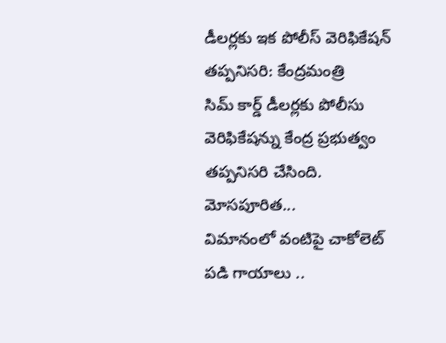డీలర్లకు ఇక పోలీస్ వెరిఫికేషన్ తప్పనిసరి: కేంద్రమంత్రి
సిమ్ కార్డ్ డీలర్లకు పోలీసు వెరిఫికేషన్ను కేంద్ర ప్రభుత్వం తప్పనిసరి చేసింది. మోసపూరిత...
విమానంలో వంటిపై చాకోలెట్ పడి గాయాలు ..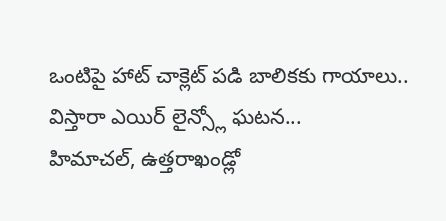ఒంటిపై హాట్ చాక్లెట్ పడి బాలికకు గాయాలు.. విస్తారా ఎయిర్ లైన్స్లో ఘటన...
హిమాచల్, ఉత్తరాఖండ్లో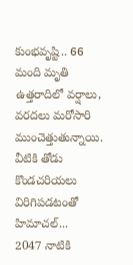కుంభవృష్టి.. 66 మంది మృతి
ఉత్తరాదిలో వర్షాలు, వరదలు మరోసారి ముంచెత్తుతున్నాయి. వీటికి తోడు కొండచరియలు విరిగిపడటంతో హిమాచల్...
2047 నాటికి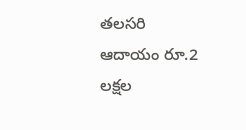తలసరి ఆదాయం రూ.2 లక్షల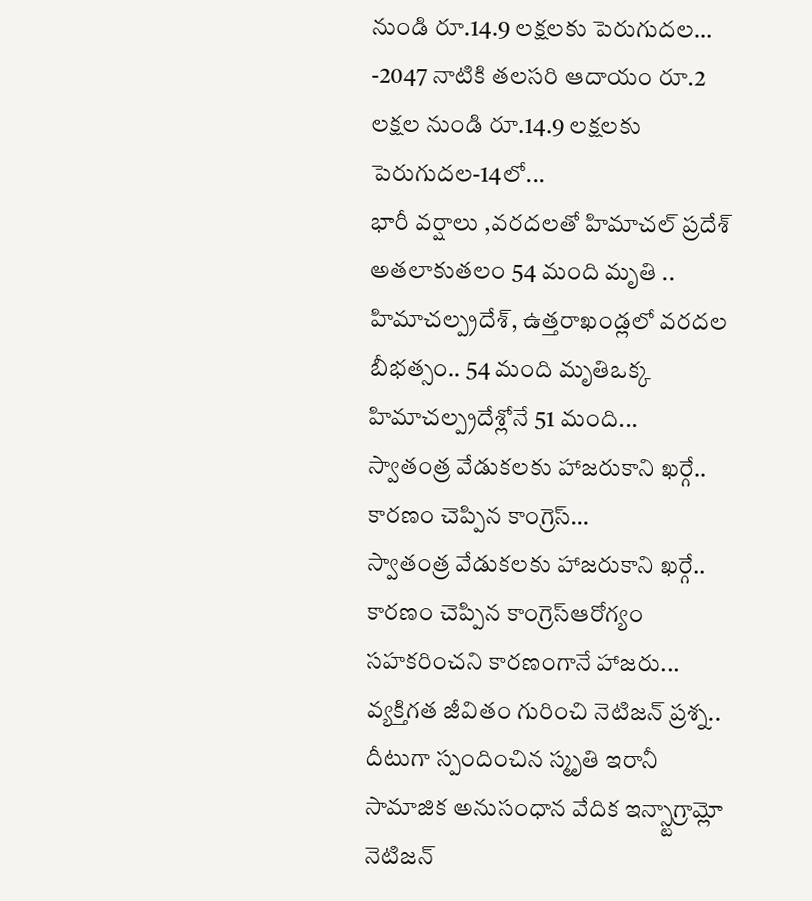నుండి రూ.14.9 లక్షలకు పెరుగుదల…
-2047 నాటికి తలసరి ఆదాయం రూ.2 లక్షల నుండి రూ.14.9 లక్షలకు పెరుగుదల-14లో...
భారీ వర్షాలు ,వరదలతో హిమాచల్ ప్రదేశ్ అతలాకుతలం 54 మంది మృతి ..
హిమాచల్ప్రదేశ్, ఉత్తరాఖండ్లలో వరదల బీభత్సం.. 54 మంది మృతిఒక్క హిమాచల్ప్రదేశ్లోనే 51 మంది...
స్వాతంత్ర వేడుకలకు హాజరుకాని ఖర్గే.. కారణం చెప్పిన కాంగ్రెస్…
స్వాతంత్ర వేడుకలకు హాజరుకాని ఖర్గే.. కారణం చెప్పిన కాంగ్రెస్ఆరోగ్యం సహకరించని కారణంగానే హాజరు...
వ్యక్తిగత జీవితం గురించి నెటిజన్ ప్రశ్న.. దీటుగా స్పందించిన స్మృతి ఇరానీ
సామాజిక అనుసంధాన వేదిక ఇన్స్టాగ్రామ్లో నెటిజన్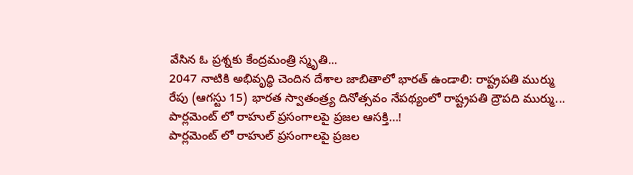వేసిన ఓ ప్రశ్నకు కేంద్రమంత్రి స్మృతి...
2047 నాటికి అభివృద్ధి చెందిన దేశాల జాబితాలో భారత్ ఉండాలి: రాష్ట్రపతి ముర్ము
రేపు (ఆగస్టు 15) భారత స్వాతంత్ర్య దినోత్సవం నేపథ్యంలో రాష్ట్రపతి ద్రౌపది ముర్ము...
పార్లమెంట్ లో రాహుల్ ప్రసంగాలపై ప్రజల ఆసక్తి…!
పార్లమెంట్ లో రాహుల్ ప్రసంగాలపై ప్రజల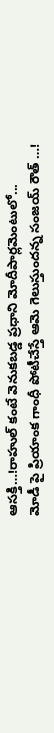ఆసక్తి…!రాహుల్ కంటే వెనుకబడ్డ ప్రధాని మోదీపార్లమెంటులో...
మోడీ పై ప్రియాంక గాంధీ పోటీచేస్తే ఆమె గెలుస్తుందన్న సంజయ్ రౌత్ …!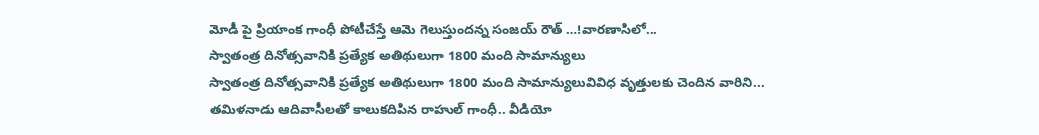మోడీ పై ప్రియాంక గాంధీ పోటీచేస్తే ఆమె గెలుస్తుందన్న సంజయ్ రౌత్ …!వారణాసిలో...
స్వాతంత్ర దినోత్సవానికి ప్రత్యేక అతిథులుగా 1800 మంది సామాన్యులు
స్వాతంత్ర దినోత్సవానికి ప్రత్యేక అతిథులుగా 1800 మంది సామాన్యులువివిధ వృత్తులకు చెందిన వారిని...
తమిళనాడు ఆదివాసీలతో కాలుకదిపిన రాహుల్ గాంధీ.. వీడియో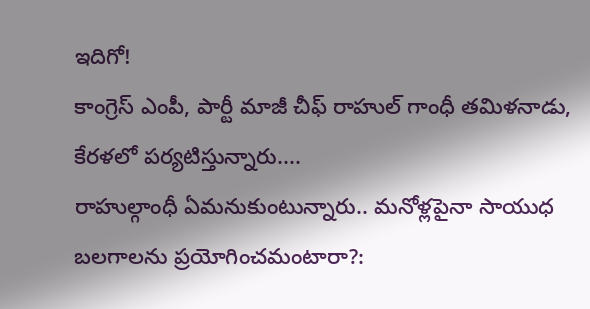ఇదిగో!
కాంగ్రెస్ ఎంపీ, పార్టీ మాజీ చీఫ్ రాహుల్ గాంధీ తమిళనాడు, కేరళలో పర్యటిస్తున్నారు....
రాహుల్గాంధీ ఏమనుకుంటున్నారు.. మనోళ్లపైనా సాయుధ బలగాలను ప్రయోగించమంటారా?: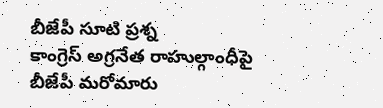బీజేపీ సూటి ప్రశ్న
కాంగ్రెస్ అగ్రనేత రాహుల్గాంధీపై బీజేపీ మరోమారు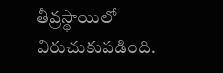తీవ్రస్థాయిలో విరుచుకుపడింది.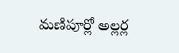మణిపూర్లో అల్లర్ల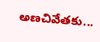అణచివేతకు...